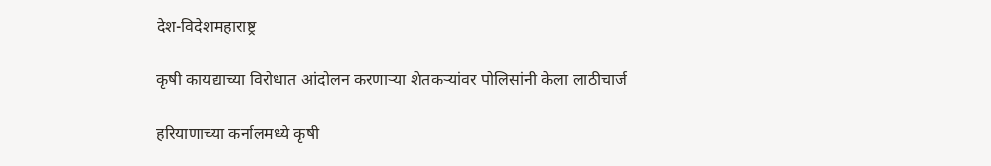देश-विदेशमहाराष्ट्र

कृषी कायद्याच्या विरोधात आंदोलन करणाऱ्या शेतकऱ्यांवर पोलिसांनी केला लाठीचार्ज

हरियाणाच्या कर्नालमध्ये कृषी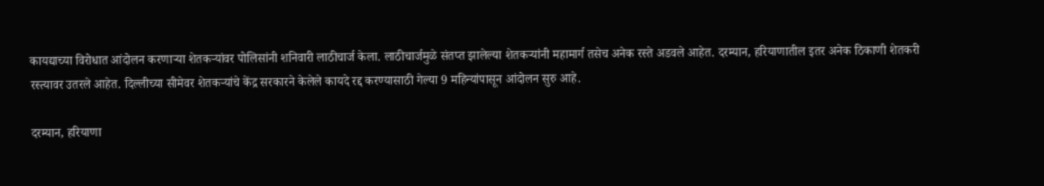कायद्याच्या विरोधात आंदोलन करणाऱ्या शेतकऱ्यांवर पोलिसांनी शनिवारी लाठीचार्ज केला. लाठीचार्जमुळे संतप्त झालेल्या शेतकऱ्यांनी महामार्ग तसेच अनेक रस्ते अडवले आहेत. दरम्यान, हरियाणातील इतर अनेक ठिकाणी शेतकरी रस्त्यावर उतरले आहेत. दिल्लीच्या सीमेवर शेतकऱ्यांचे केंद्र सरकारने केलेले कायदे रद्द करण्यासाठी गेल्या 9 महिन्यांपासून आंदोलन सुरु आहे.

दरम्यान, हरियाणा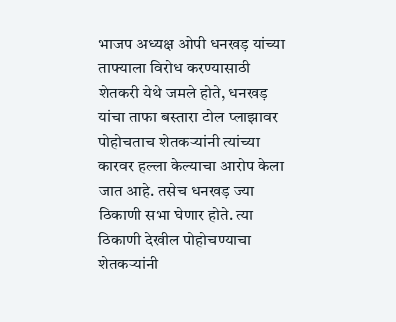भाजप अध्यक्ष ओपी धनखड़ यांच्या ताफ्याला विरोध करण्यासाठी शेतकरी येथे जमले होते, धनखड़ यांचा ताफा बस्तारा टोल प्लाझावर पोहोचताच शेतकऱ्यांनी त्यांच्या कारवर हल्ला केल्याचा आरोप केला जात आहे. तसेच धनखड़ ज्या ठिकाणी सभा घेणार होते. त्या ठिकाणी देखील पोहोचण्याचा शेतकऱ्यांनी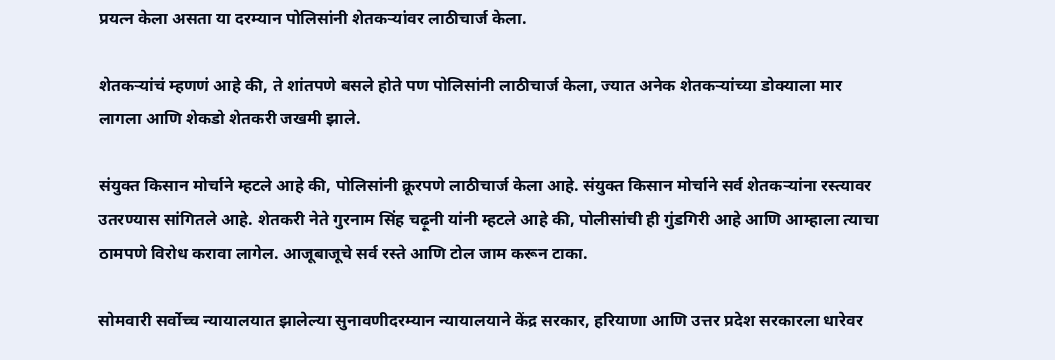प्रयत्न केला असता या दरम्यान पोलिसांनी शेतकऱ्यांवर लाठीचार्ज केला.

शेतकऱ्यांचं म्हणणं आहे की, ते शांतपणे बसले होते पण पोलिसांनी लाठीचार्ज केला, ज्यात अनेक शेतकऱ्यांच्या डोक्याला मार लागला आणि शेकडो शेतकरी जखमी झाले.

संयुक्त किसान मोर्चाने म्हटले आहे की, पोलिसांनी क्रूरपणे लाठीचार्ज केला आहे. संयुक्त किसान मोर्चाने सर्व शेतकऱ्यांना रस्त्यावर उतरण्यास सांगितले आहे. शेतकरी नेते गुरनाम सिंह चढ़ूनी यांनी म्हटले आहे की, पोलीसांची ही गुंडगिरी आहे आणि आम्हाला त्याचा ठामपणे विरोध करावा लागेल. आजूबाजूचे सर्व रस्ते आणि टोल जाम करून टाका.

सोमवारी सर्वोच्च न्यायालयात झालेल्या सुनावणीदरम्यान न्यायालयाने केंद्र सरकार, हरियाणा आणि उत्तर प्रदेश सरकारला धारेवर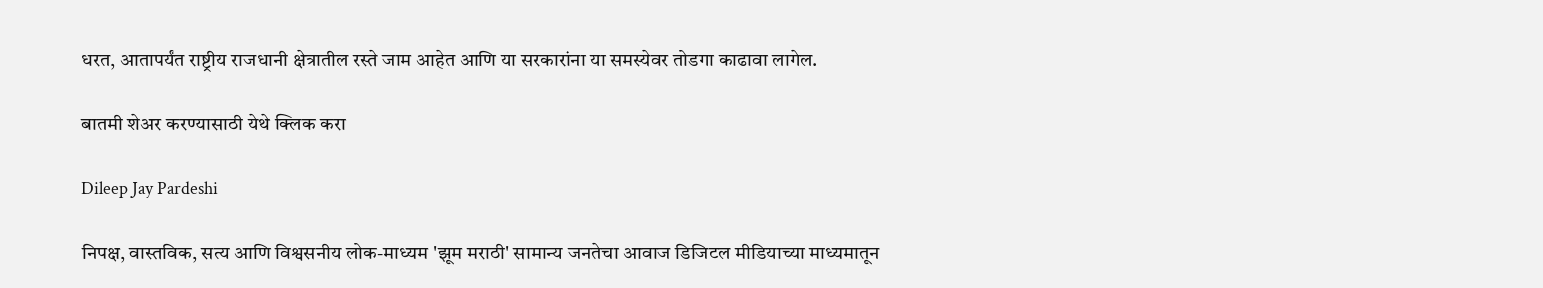धरत, आतापर्यंत राष्ट्रीय राजधानी क्षेत्रातील रस्ते जाम आहेत आणि या सरकारांना या समस्येवर तोडगा काढावा लागेल.

बातमी शेअर करण्यासाठी येथे क्लिक करा

Dileep Jay Pardeshi

निपक्ष, वास्तविक, सत्य आणि विश्वसनीय लोक-माध्यम 'झूम मराठी' सामान्य जनतेचा आवाज डिजिटल मीडियाच्या माध्यमातून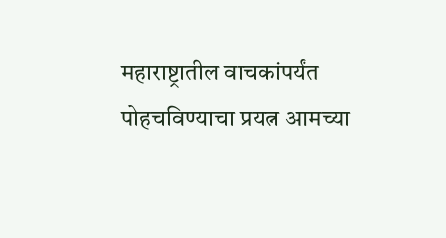महाराष्ट्रातील वाचकांपर्यंत पोहचविण्याचा प्रयत्न आमच्या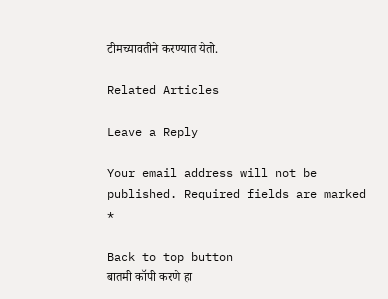टीमच्यावतीने करण्यात येतो.

Related Articles

Leave a Reply

Your email address will not be published. Required fields are marked *

Back to top button
बातमी कॉपी करणे हा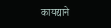कायद्याने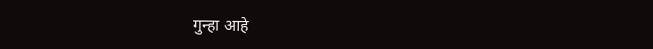गुन्हा आहे